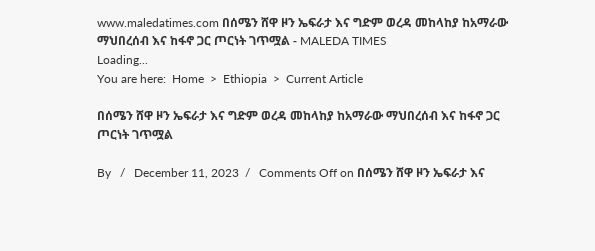www.maledatimes.com በሰሜን ሸዋ ዞን ኤፍራታ እና ግድም ወረዳ መከላከያ ከአማራው ማህበረሰብ እና ከፋኖ ጋር ጦርነት ገጥሟል - MALEDA TIMES
Loading...
You are here:  Home  >  Ethiopia  >  Current Article

በሰሜን ሸዋ ዞን ኤፍራታ እና ግድም ወረዳ መከላከያ ከአማራው ማህበረሰብ እና ከፋኖ ጋር ጦርነት ገጥሟል

By   /   December 11, 2023  /   Comments Off on በሰሜን ሸዋ ዞን ኤፍራታ እና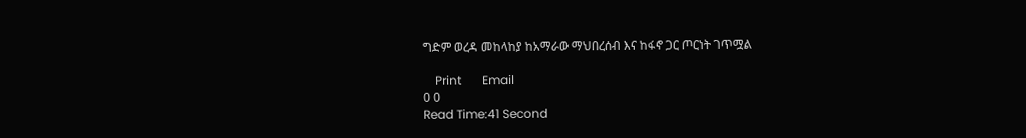ግድም ወረዳ መከላከያ ከአማራው ማህበረሰብ እና ከፋኖ ጋር ጦርነት ገጥሟል

    Print       Email
0 0
Read Time:41 Second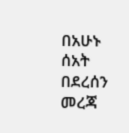በአሁኑ  ሰአት በደረሰን መረጃ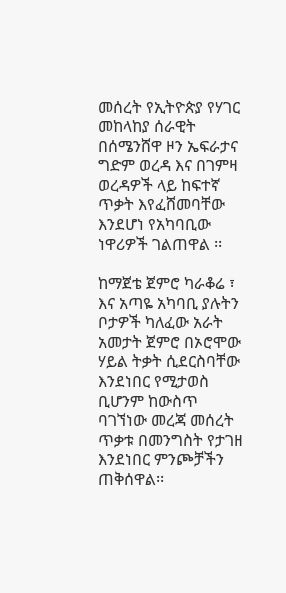መሰረት የኢትዮጵያ የሃገር መከላከያ ሰራዊት በሰሜንሸዋ ዞን ኤፍራታና ግድም ወረዳ እና በገምዛ ወረዳዎች ላይ ከፍተኛ ጥቃት እየፈሸመባቸው እንደሆነ የአካባቢው ነዋሪዎች ገልጠዋል ፡፡

ከማጀቴ ጀምሮ ካራቆሬ ፣ እና አጣዬ አካባቢ ያሉትን ቦታዎች ካለፈው አራት አመታት ጀምሮ በኦሮሞው ሃይል ትቃት ሲደርስባቸው እንደነበር የሚታወስ ቢሆንም ከውስጥ ባገኘነው መረጃ መሰረት ጥቃቱ በመንግስት የታገዘ እንደነበር ምንጮቻችን ጠቅሰዋል፡፡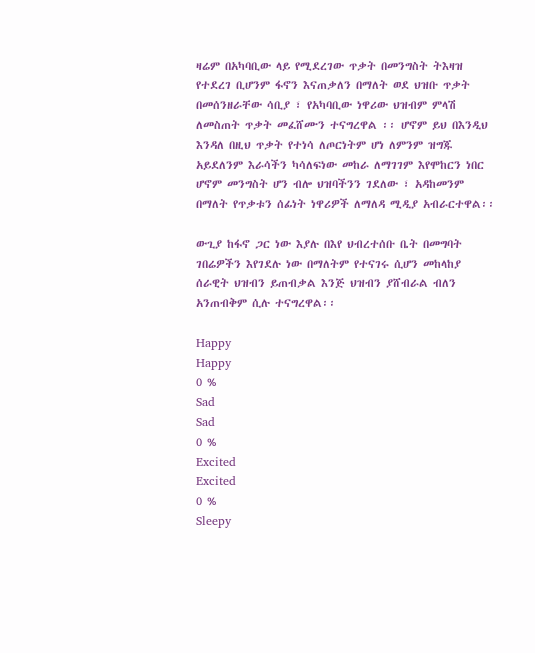ዛሬም በአካባቢው ላይ የሚደረገው ጥቃት በመንግስት ትእዛዝ የተደረገ ቢሆንም ፋኖን እናጠቃለን በማለት ወደ ህዝቡ ጥቃት በመሰንዘራቸው ሳቢያ ፣ የአካባቢው ነዋሪው ህዝብም ምላሽ ለመስጠት ጥቃት መፈሸሙን ተናግረዋል ፡፡ ሆኖም ይህ በእንዲህ እንዳለ በዚህ ጥቃት የተነሳ ለጦርነትም ሆነ ለምንም ዝግጁ አይደለንም እራሳችን ካሳለፍነው መከራ ለማገገም እየሞከርን ነበር ሆኖም መንግስት ሆን ብሎ ህዝባችንን ገደለው ፣ አዳከመንም በማለት የጥቃቱን ሰፊነት ነዋሪዎች ለማለዳ ሚዲያ አብራርተዋል፡፡

ውጊያ ከፋኖ ጋር ነው እያሉ በእየ ህብረተሰቡ ቤት በመግባት ገበሬዎችን እየገደሉ ነው በማለትም የተናገሩ ሲሆን መከላከያ ሰራዊት ህዝብን ይጠብቃል እንጅ ህዝብን ያሸብራል ብለን አንጠብቅም ሲሉ ተናግረዋል፡፡

Happy
Happy
0 %
Sad
Sad
0 %
Excited
Excited
0 %
Sleepy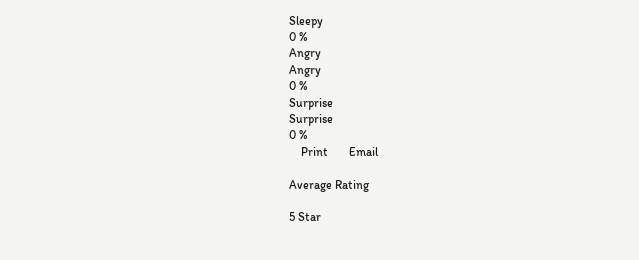Sleepy
0 %
Angry
Angry
0 %
Surprise
Surprise
0 %
    Print       Email

Average Rating

5 Star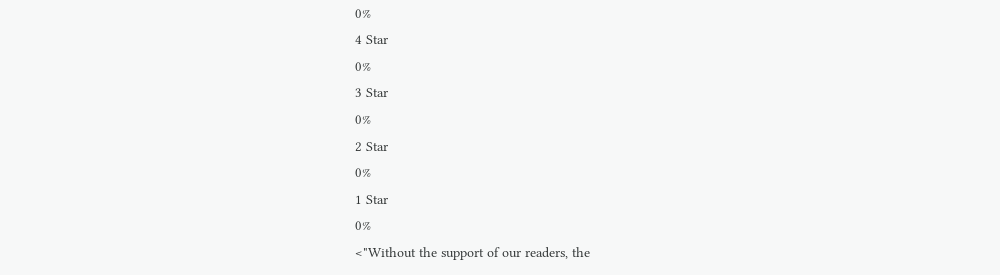0%
4 Star
0%
3 Star
0%
2 Star
0%
1 Star
0%
<"Without the support of our readers, the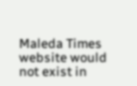Maleda Times website would not exist in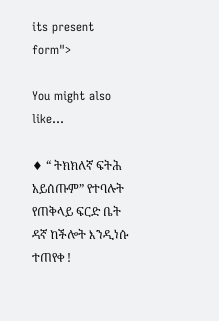its present form">

You might also like...

♦ “ ትክክለኛ ፍትሕ አይሰጡም” የተባሉት የጠቅላይ ፍርድ ቤት ዳኛ ከችሎት እንዲነሱ ተጠየቀ !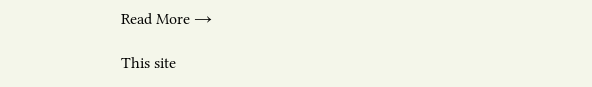Read More →

This site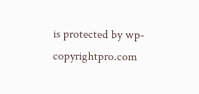is protected by wp-copyrightpro.com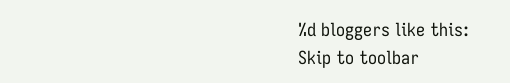%d bloggers like this:
Skip to toolbar